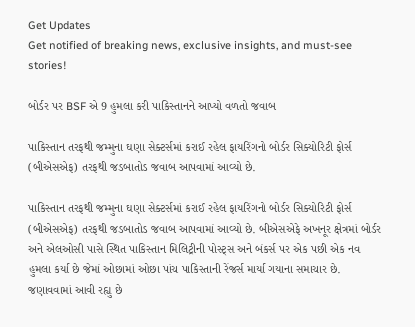Get Updates
Get notified of breaking news, exclusive insights, and must-see stories!

બોર્ડર પર BSF એ 9 હુમલા કરી પાકિસ્તાનને આપ્યો વળતો જવાબ

પાકિસ્તાન તરફથી જમ્મુના ઘણા સેક્ટર્સમાં કરાઈ રહેલ ફાયરિંગનો બોર્ડર સિક્યોરિટી ફોર્સ (બીએસએફ) તરફથી જડબાતોડ જવાબ આપવામાં આવ્યો છે.

પાકિસ્તાન તરફથી જમ્મુના ઘણા સેક્ટર્સમાં કરાઈ રહેલ ફાયરિંગનો બોર્ડર સિક્યોરિટી ફોર્સ (બીએસએફ) તરફથી જડબાતોડ જવાબ આપવામાં આવ્યો છે. બીએસએફે અખનૂર ક્ષેત્રમાં બોર્ડર અને એલઓસી પાસે સ્થિત પાકિસ્તાન મિલિટ્રીની પોસ્ટ્સ અને બંકર્સ પર એક પછી એક નવ હુમલા કર્યા છે જેમાં ઓછામાં ઓછા પાંચ પાકિસ્તાની રેંજર્સ માર્યા ગયાના સમાચાર છે. જણાવવામાં આવી રહ્યુ છે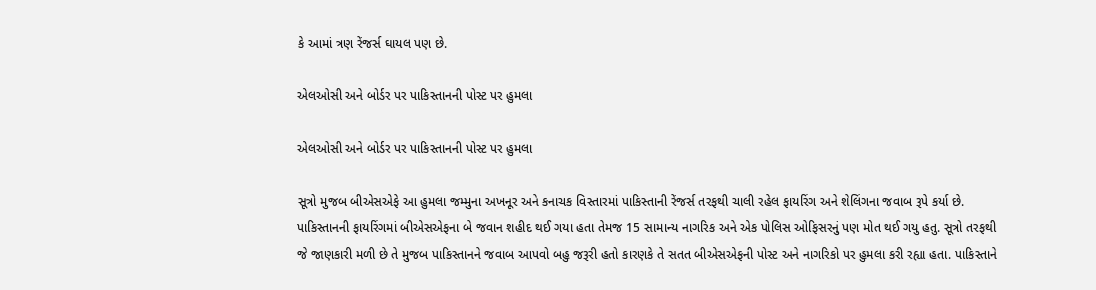કે આમાં ત્રણ રેંજર્સ ઘાયલ પણ છે.

એલઓસી અને બોર્ડર પર પાકિસ્તાનની પોસ્ટ પર હુમલા

એલઓસી અને બોર્ડર પર પાકિસ્તાનની પોસ્ટ પર હુમલા

સૂત્રો મુજબ બીએસએફે આ હુમલા જમ્મુના અખનૂર અને કનાચક વિસ્તારમાં પાકિસ્તાની રેંજર્સ તરફથી ચાલી રહેલ ફાયરિંગ અને શેલિંગના જવાબ રૂપે કર્યા છે. પાકિસ્તાનની ફાયરિંગમાં બીએસએફના બે જવાન શહીદ થઈ ગયા હતા તેમજ 15 સામાન્ય નાગરિક અને એક પોલિસ ઓફિસરનું પણ મોત થઈ ગયુ હતુ. સૂત્રો તરફથી જે જાણકારી મળી છે તે મુજબ પાકિસ્તાનને જવાબ આપવો બહુ જરૂરી હતો કારણકે તે સતત બીએસએફની પોસ્ટ અને નાગરિકો પર હુમલા કરી રહ્યા હતા. પાકિસ્તાને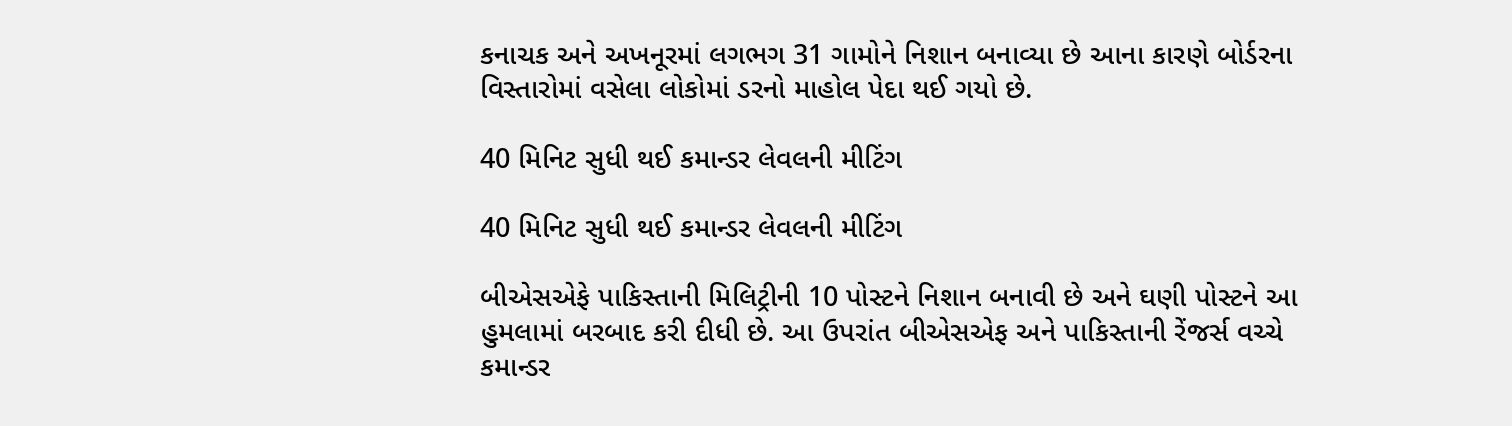કનાચક અને અખનૂરમાં લગભગ 31 ગામોને નિશાન બનાવ્યા છે આના કારણે બોર્ડરના વિસ્તારોમાં વસેલા લોકોમાં ડરનો માહોલ પેદા થઈ ગયો છે.

40 મિનિટ સુધી થઈ કમાન્ડર લેવલની મીટિંગ

40 મિનિટ સુધી થઈ કમાન્ડર લેવલની મીટિંગ

બીએસએફે પાકિસ્તાની મિલિટ્રીની 10 પોસ્ટને નિશાન બનાવી છે અને ઘણી પોસ્ટને આ હુમલામાં બરબાદ કરી દીધી છે. આ ઉપરાંત બીએસએફ અને પાકિસ્તાની રેંજર્સ વચ્ચે કમાન્ડર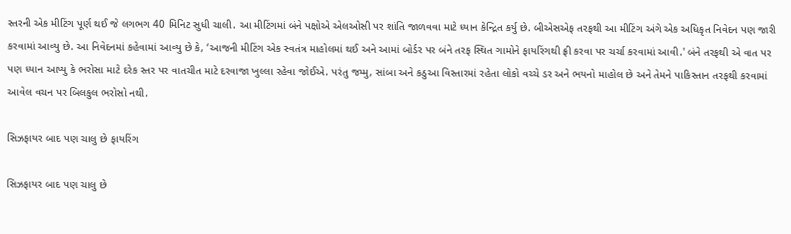સ્તરની એક મીટિંગ પૂર્ણ થઈ જે લગભગ 40 મિનિટ સુધી ચાલી. આ મીટિંગમાં બંને પક્ષોએ એલઓસી પર શાંતિ જાળવવા માટે ધ્યાન કેન્દ્રિત કર્યુ છે. બીએસએફ તરફથી આ મીટિંગ અંગે એક અધિકૃત નિવેદન પણ જારી કરવામાં આવ્યુ છે. આ નિવેદનમાં કહેવામાં આવ્યુ છે કે, ‘આજની મીટિંગ એક સ્વતંત્ર માહોલમાં થઈ અને આમાં બોર્ડર પર બંને તરફ સ્થિત ગામોને ફાયરિંગથી ફ્રી કરવા પર ચર્ચા કરવામાં આવી.' બંને તરફથી એ વાત પર પણ ધ્યાન આપ્યુ કે ભરોસા માટે દરેક સ્તર પર વાતચીત માટે દરવાજા ખુલ્લા રહેવા જોઈએ. પરંતુ જમ્મુ, સાંબા અને કઠુઆ વિસ્તારમાં રહેતા લોકો વચ્ચે ડર અને ભયનો માહોલ છે અને તેમને પાકિસ્તાન તરફથી કરવામાં આવેલ વચન પર બિલકુલ ભરોસો નથી.

સિઝફાયર બાદ પણ ચાલુ છે ફાયરિંગ

સિઝફાયર બાદ પણ ચાલુ છે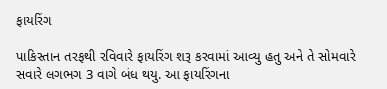ફાયરિંગ

પાકિસ્તાન તરફથી રવિવારે ફાયરિંગ શરૂ કરવામાં આવ્યુ હતુ અને તે સોમવારે સવારે લગભગ 3 વાગે બંધ થયુ. આ ફાયરિંગના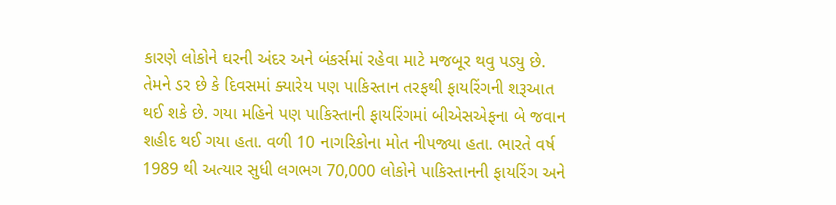કારણે લોકોને ઘરની અંદર અને બંકર્સમાં રહેવા માટે મજબૂર થવુ પડ્યુ છે. તેમને ડર છે કે દિવસમાં ક્યારેય પણ પાકિસ્તાન તરફથી ફાયરિંગની શરૂઆત થઈ શકે છે. ગયા મહિને પણ પાકિસ્તાની ફાયરિંગમાં બીએસએફના બે જવાન શહીદ થઈ ગયા હતા. વળી 10 નાગરિકોના મોત નીપજ્યા હતા. ભારતે વર્ષ 1989 થી અત્યાર સુધી લગભગ 70,000 લોકોને પાકિસ્તાનની ફાયરિંગ અને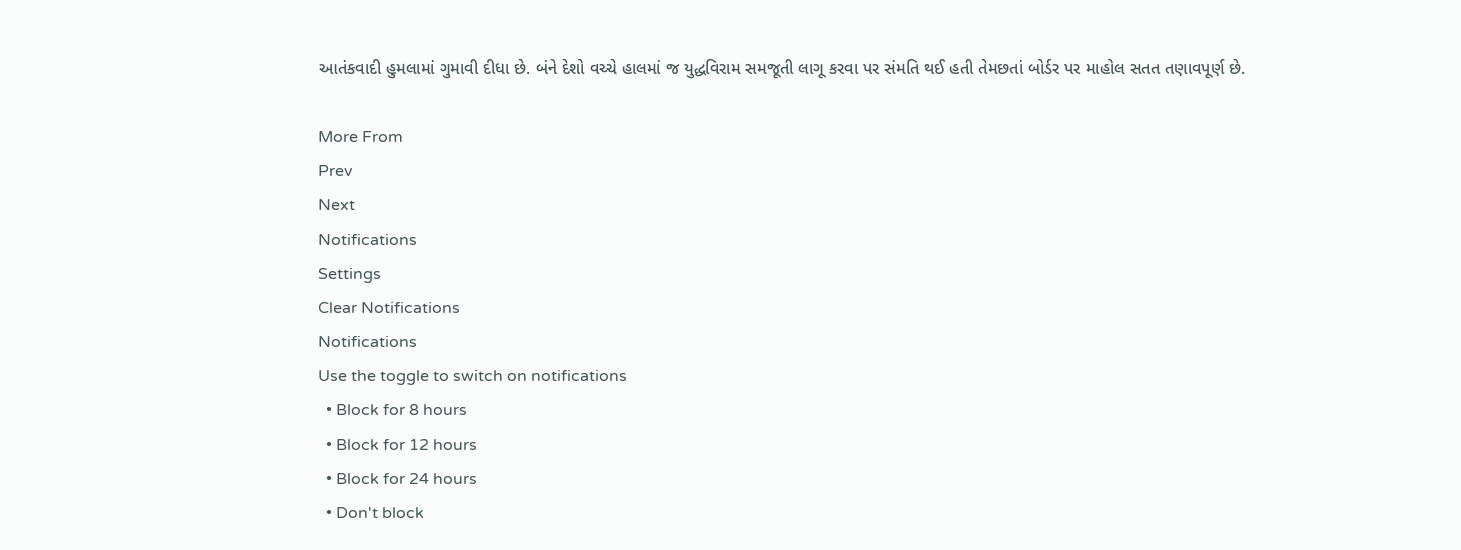આતંકવાદી હુમલામાં ગુમાવી દીધા છે. બંને દેશો વચ્ચે હાલમાં જ યુદ્ધવિરામ સમજૂતી લાગૂ કરવા પર સંમતિ થઈ હતી તેમછતાં બોર્ડર પર માહોલ સતત તણાવપૂર્ણ છે.

More From
Prev
Next
Notifications
Settings
Clear Notifications
Notifications
Use the toggle to switch on notifications
  • Block for 8 hours
  • Block for 12 hours
  • Block for 24 hours
  • Don't block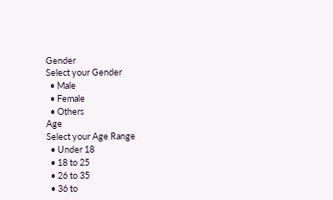Gender
Select your Gender
  • Male
  • Female
  • Others
Age
Select your Age Range
  • Under 18
  • 18 to 25
  • 26 to 35
  • 36 to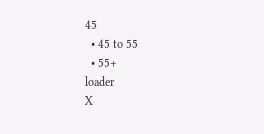45
  • 45 to 55
  • 55+
loader
X